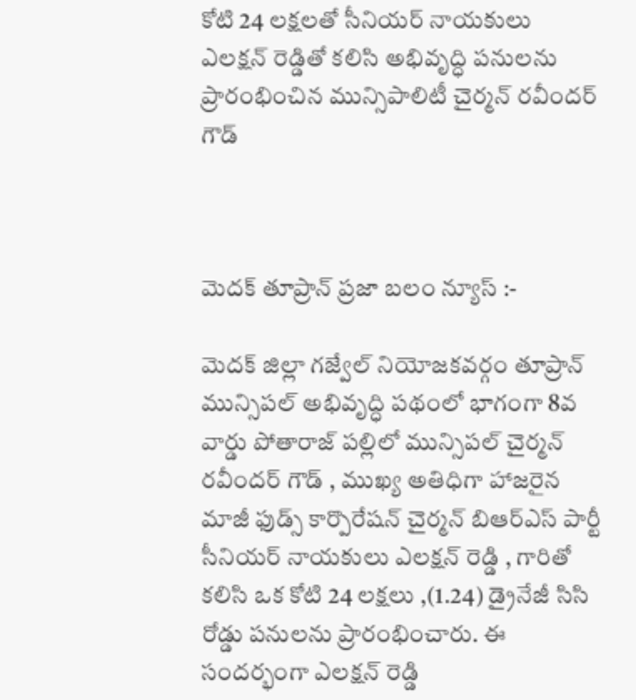కోటి 24 లక్షలతో సీనియర్ నాయకులు ఎలక్షన్ రెడ్డితో కలిసి అభివృద్ధి పనులను ప్రారంభించిన మున్సిపాలిటీ చైర్మన్ రవీందర్ గౌడ్



మెదక్ తూప్రాన్ ప్రజా బలం న్యూస్ :-

మెదక్ జిల్లా గజ్వేల్ నియోజకవర్గం తూప్రాన్ మున్సిపల్ అభివృద్ధి పథంలో భాగంగా 8వ వార్డు పోతారాజ్ పల్లిలో మున్సిపల్ చైర్మన్ రవీందర్ గౌడ్ , ముఖ్య అతిధిగా హాజరైన మాజీ ఫుడ్స్ కార్పొరేషన్ చైర్మన్ బిఆర్ఎస్ పార్టీ సీనియర్ నాయకులు ఎలక్షన్ రెడ్డి , గారితో కలిసి ఒక కోటి 24 లక్షలు ,(1.24) డ్రైనేజీ సిసి రోడ్డు పనులను ప్రారంభించారు. ఈ సందర్భంగా ఎలక్షన్ రెడ్డి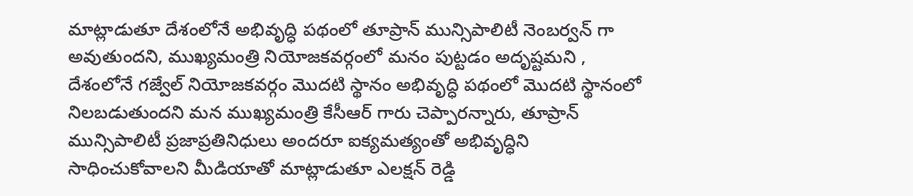మాట్లాడుతూ దేశంలోనే అభివృద్ధి పథంలో తూప్రాన్ మున్సిపాలిటీ నెంబర్వన్ గా అవుతుందని, ముఖ్యమంత్రి నియోజకవర్గంలో మనం పుట్టడం అదృష్టమని , దేశంలోనే గజ్వేల్ నియోజకవర్గం మొదటి స్థానం అభివృద్ధి పథంలో మొదటి స్థానంలో నిలబడుతుందని మన ముఖ్యమంత్రి కేసీఆర్ గారు చెప్పారన్నారు, తూప్రాన్ మున్సిపాలిటీ ప్రజాప్రతినిధులు అందరూ ఐక్యమత్యంతో అభివృద్ధిని సాధించుకోవాలని మీడియాతో మాట్లాడుతూ ఎలక్షన్ రెడ్డి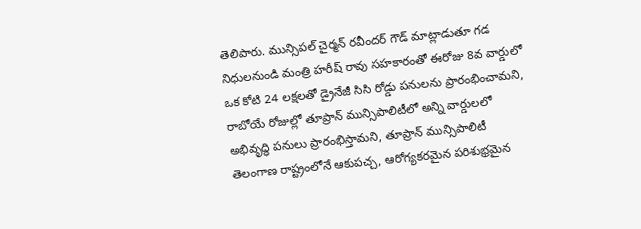తెలిపారు. మున్సిపల్ చైర్మన్ రవీందర్ గౌడ్ మాట్లాడుతూ గడ నిధులనుండి మంత్రి హరీష్ రావు సహకారంతో ఈరోజు 8వ వార్డులో ఒక కోటి 24 లక్షలతో డ్రైనేజీ సిసి రోడ్డు పనులను ప్రారంభించామని, రాబోయే రోజుల్లో తూప్రాన్ మున్సిపాలిటీలో అన్ని వార్డులలో అభివృద్ధి పనులు ప్రారంభిస్తామని, తూప్రాన్ మున్సిపాలిటీ తెలంగాణ రాష్ట్రంలోనే ఆకుపచ్చ, ఆరోగ్యకరమైన పరిశుభ్రమైన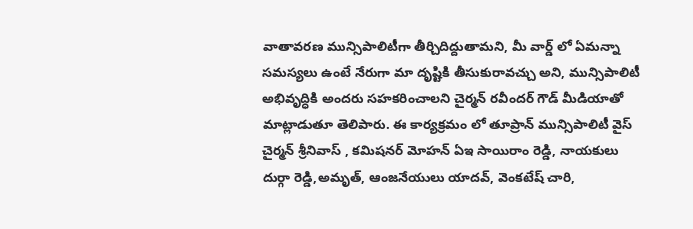వాతావరణ మున్సిపాలిటీగా తీర్చిదిద్దుతామని, మీ వార్డ్ లో ఏమన్నా సమస్యలు ఉంటే నేరుగా మా దృష్టికి తీసుకురావచ్చు అని, మున్సిపాలిటీ అభివృద్ధికి అందరు సహకరించాలని చైర్మన్ రవీందర్ గౌడ్ మీడియాతో మాట్లాడుతూ తెలిపారు. ఈ కార్యక్రమం లో తూప్రాన్ మున్సిపాలిటీ వైస్ చైర్మన్ శ్రీనివాస్ , కమిషనర్ మోహన్ ఏఇ సాయిరాం రెడ్డి, నాయకులు దుర్గా రెడ్డి,అమృత్, ఆంజనేయులు యాదవ్, వెంకటేష్ చారి,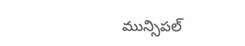మున్సిపల్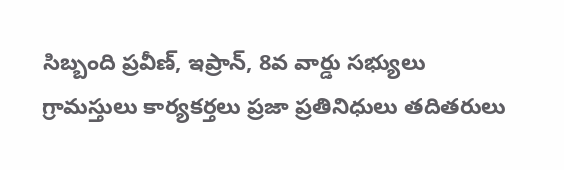సిబ్బంది ప్రవీణ్, ఇప్రాన్, 8వ వార్డు సభ్యులు గ్రామస్తులు కార్యకర్తలు ప్రజా ప్రతినిధులు తదితరులు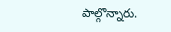పాల్గొన్నారు.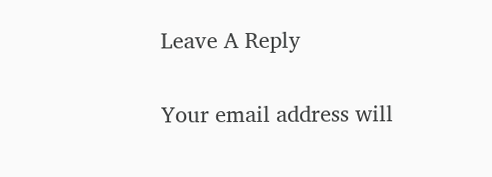Leave A Reply

Your email address will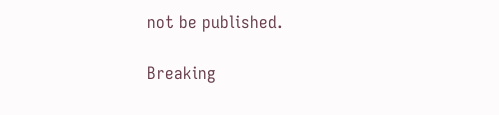not be published.

Breaking